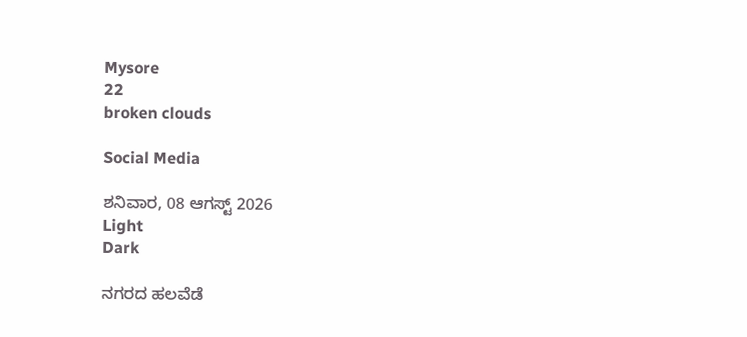Mysore
22
broken clouds

Social Media

ಶನಿವಾರ, 08 ಆಗಸ್ಟ್ 2026
Light
Dark

ನಗರದ ಹಲವೆಡೆ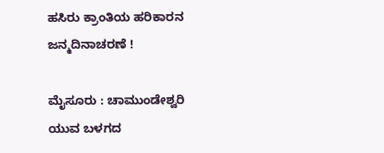ಹಸಿರು ಕ್ರಾಂತಿಯ ಹರಿಕಾರನ ಜನ್ಮದಿನಾಚರಣೆ !

ಮೈಸೂರು : ಚಾಮುಂಡೇಶ್ವರಿ ಯುವ ಬಳಗದ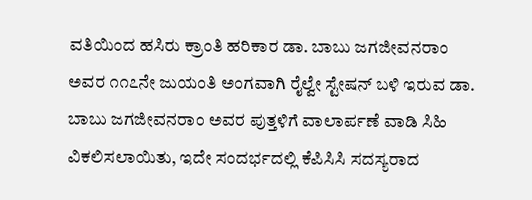ವತಿಯಿಂದ ಹಸಿರು ಕ್ರಾಂತಿ ಹರಿಕಾರ ಡಾ. ಬಾಬು ಜಗಜೀವನರಾಂ ಅವರ ೧೧೭ನೇ ಜುಯಂತಿ ಅಂಗವಾಗಿ ರೈಲ್ವೇ ಸ್ಟೇಷನ್ ಬಳಿ ಇರುವ ಡಾ. ಬಾಬು ಜಗಜೀವನರಾಂ ಅವರ ಪುತ್ತಳಿಗೆ ವಾಲಾರ್ಪಣೆ ವಾಡಿ ಸಿಹಿ ವಿಕಲಿಸಲಾಯಿತು, ಇದೇ ಸಂದರ್ಭದಲ್ಲಿ ಕೆಪಿಸಿಸಿ ಸದಸ್ಯರಾದ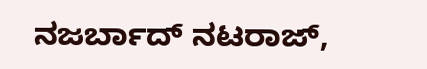ನಜರ್ಬಾದ್ ನಟರಾಜ್,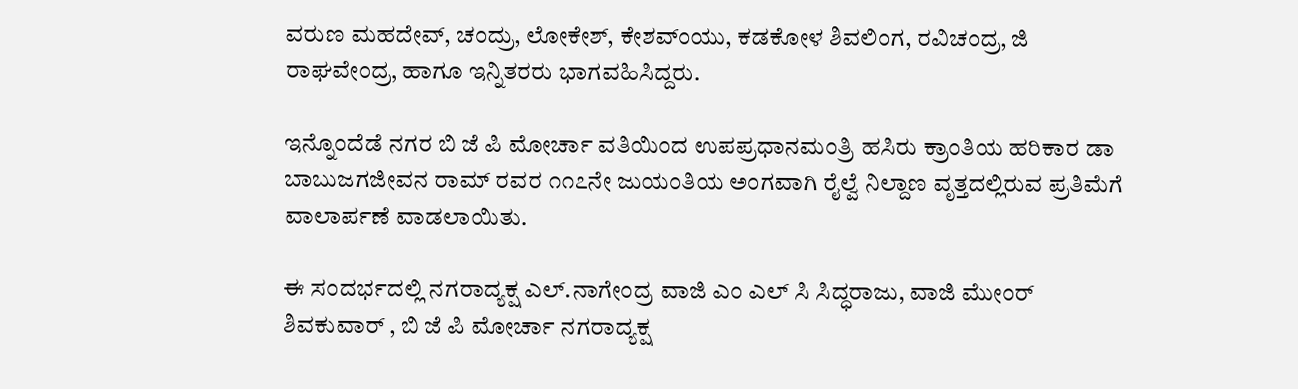ವರುಣ ಮಹದೇವ್, ಚಂದ್ರು, ಲೋಕೇಶ್, ಕೇಶವ್ಂಯು, ಕಡಕೋಳ ಶಿವಲಿಂಗ, ರವಿಚಂದ್ರ, ಜಿ ರಾಘವೇಂದ್ರ, ಹಾಗೂ ಇನ್ನಿತರರು ಭಾಗವಹಿಸಿದ್ದರು.

ಇನ್ನೊಂದೆಡೆ ನಗರ ಬಿ ಜೆ ಪಿ ಮೋರ್ಚಾ ವತಿಯಿಂದ ಉಪಪ್ರಧಾನಮಂತ್ರಿ ಹಸಿರು ಕ್ರಾಂತಿಯ ಹರಿಕಾರ ಡಾ ಬಾಬುಜಗಜೀವನ ರಾಮ್ ರವರ ೧೧೭ನೇ ಜುಯಂತಿಯ ಅಂಗವಾಗಿ ರೈಲ್ವೆ ನಿಲ್ದಾಣ ವೃತ್ತದಲ್ಲಿರುವ ಪ್ರತಿಮೆಗೆ ವಾಲಾರ್ಪಣೆ ವಾಡಲಾಯಿತು.

ಈ ಸಂದರ್ಭದಲ್ಲಿ ನಗರಾದ್ಯಕ್ಷ ಎಲ್.ನಾಗೇಂದ್ರ ವಾಜಿ ಎಂ ಎಲ್ ಸಿ ಸಿದ್ಧರಾಜು, ವಾಜಿ ಮೇುಂರ್ ಶಿವಕುವಾರ್ , ಬಿ ಜೆ ಪಿ ಮೋರ್ಚಾ ನಗರಾದ್ಯಕ್ಷ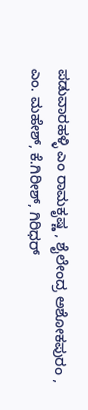ಪಡುವಾರಹಳ್ಳಿ ಎಂ ರಾಮಕೃಷ್ಣ , ಶೈಲೇಂದ್ರ ಅಶೋಕಪುರಂ , ಎಂ. ಮಹೇಶ್, ಕೆ.ಗಿರೀಶ್, ಗಿರಿಧರ್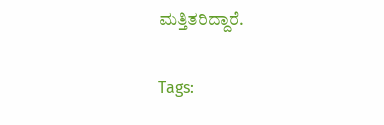ಮತ್ತಿತರಿದ್ದಾರೆ.

Tags: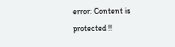error: Content is protected !!